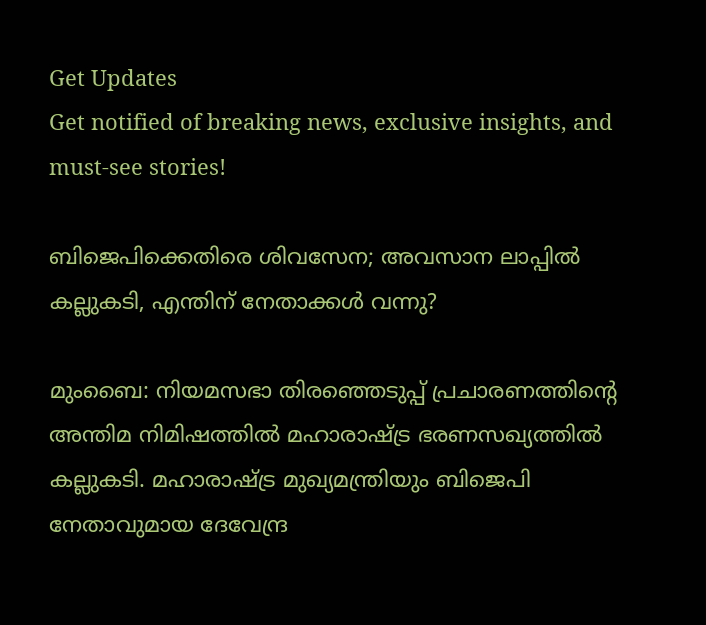Get Updates
Get notified of breaking news, exclusive insights, and must-see stories!

ബിജെപിക്കെതിരെ ശിവസേന; അവസാന ലാപ്പില്‍ കല്ലുകടി, എന്തിന് നേതാക്കള്‍ വന്നു?

മുംബൈ: നിയമസഭാ തിരഞ്ഞെടുപ്പ് പ്രചാരണത്തിന്റെ അന്തിമ നിമിഷത്തില്‍ മഹാരാഷ്ട്ര ഭരണസഖ്യത്തില്‍ കല്ലുകടി. മഹാരാഷ്ട്ര മുഖ്യമന്ത്രിയും ബിജെപി നേതാവുമായ ദേവേന്ദ്ര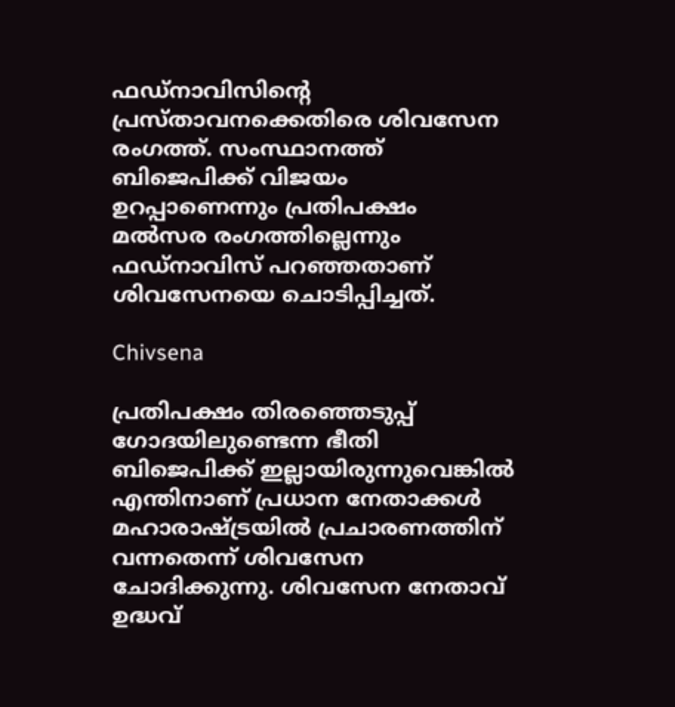ഫഡ്‌നാവിസിന്റെ പ്രസ്താവനക്കെതിരെ ശിവസേന രംഗത്ത്. സംസ്ഥാനത്ത് ബിജെപിക്ക് വിജയം ഉറപ്പാണെന്നും പ്രതിപക്ഷം മല്‍സര രംഗത്തില്ലെന്നും ഫഡ്‌നാവിസ് പറഞ്ഞതാണ് ശിവസേനയെ ചൊടിപ്പിച്ചത്.

Chivsena

പ്രതിപക്ഷം തിരഞ്ഞെടുപ്പ് ഗോദയിലുണ്ടെന്ന ഭീതി ബിജെപിക്ക് ഇല്ലായിരുന്നുവെങ്കില്‍ എന്തിനാണ് പ്രധാന നേതാക്കള്‍ മഹാരാഷ്ട്രയില്‍ പ്രചാരണത്തിന് വന്നതെന്ന് ശിവസേന ചോദിക്കുന്നു. ശിവസേന നേതാവ് ഉദ്ധവ്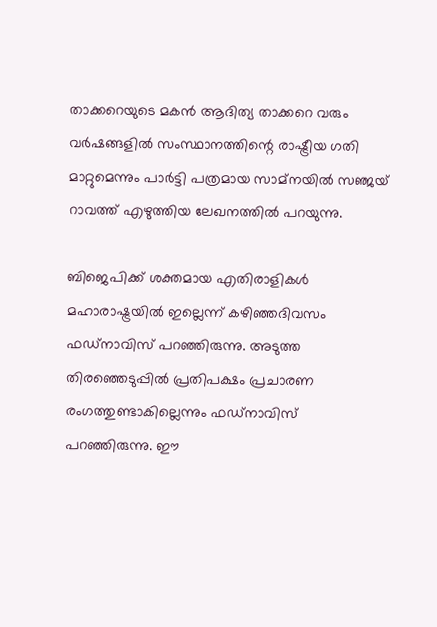താക്കറെയുടെ മകന്‍ ആദിത്യ താക്കറെ വരും വര്‍ഷങ്ങളില്‍ സംസ്ഥാനത്തിന്റെ രാഷ്ട്രീയ ഗതി മാറ്റുമെന്നും പാര്‍ട്ടി പത്രമായ സാമ്‌നയില്‍ സഞ്ജയ് റാവത്ത് എഴുത്തിയ ലേഖനത്തില്‍ പറയുന്നു.

ബിജെപിക്ക് ശക്തമായ എതിരാളികള്‍ മഹാരാഷ്ട്രയില്‍ ഇല്ലെന്ന് കഴിഞ്ഞദിവസം ഫഡ്‌നാവിസ് പറഞ്ഞിരുന്നു. അടുത്ത തിരഞ്ഞെടുപ്പില്‍ പ്രതിപക്ഷം പ്രചാരണ രംഗത്തുണ്ടാകില്ലെന്നും ഫഡ്‌നാവിസ് പറഞ്ഞിരുന്നു. ഈ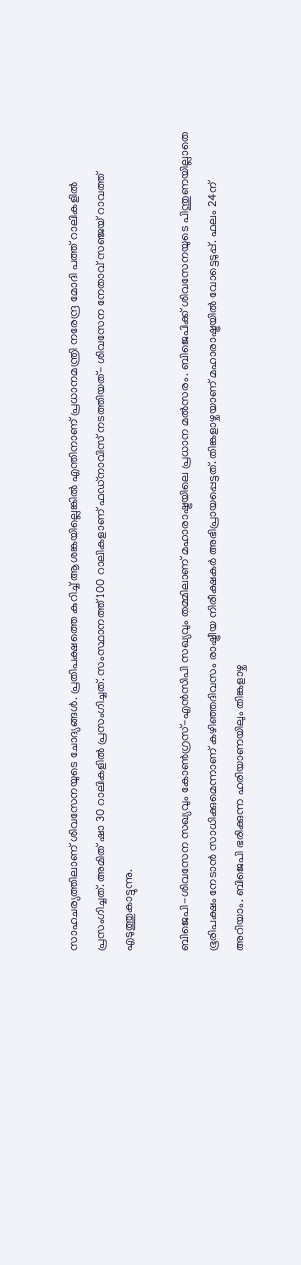സാഹചര്യത്തിലാണ് ശിവസേനയുടെ ചോദ്യങ്ങള്‍. പ്രതിപക്ഷത്തെ കുറിച്ച് ആശങ്കയില്ലെങ്കില്‍ എന്തിനാണ് പ്രധാനമന്ത്രി നരേന്ദ്ര മോദി പത്ത് റാലികളില്‍ പ്രസംഗിച്ചത്. അമിത് ഷാ 30 റാലികളില്‍ പ്രസംഗിച്ചത്. സംസ്ഥാനത്ത് 100 റാലികളാണ് ഫഡ്‌നാവിസ് നടത്തിയത്- ശിവസേന നേതാവ് സഞ്ജയ് റാവത്ത് എടുത്തുകാട്ടുന്നു.

ബിജെപി-ശിവസേന സഖ്യവും കോണ്‍ഗ്രസ്-എന്‍സിപി സഖ്യവും തമ്മിലാണ് മഹാരാഷ്ട്രയിലെ പ്രധാന മല്‍സരം. ബിജെപിക്ക് ശിവസേനയുടെ പിന്തുണയില്ലാതെ ഭൂരിപക്ഷം നേടാന്‍ സാധിക്കുമെന്നാണ് കഴിഞ്ഞദിവസം രാഷ്ട്രീയ നിരീക്ഷകര്‍ അഭിപ്രായപ്പെട്ടത്. തിങ്കളാഴ്ചയാണ് മഹാരാഷ്ട്രയില്‍ വോട്ടെടുപ്പ്. ഫലം 24ന് അറിയാം. ബിജെപി ഭരിക്കുന്ന ഹരിയാണയിലും തിങ്കളാഴ്ച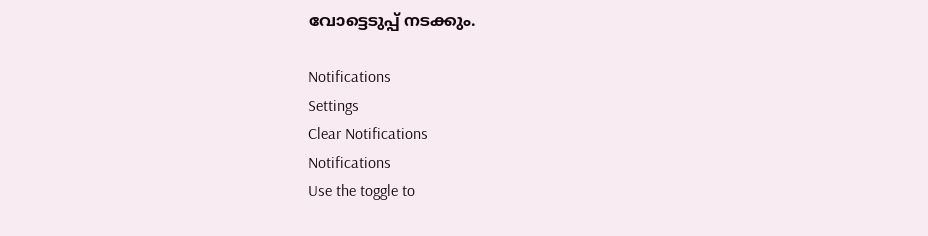വോട്ടെടുപ്പ് നടക്കും.

Notifications
Settings
Clear Notifications
Notifications
Use the toggle to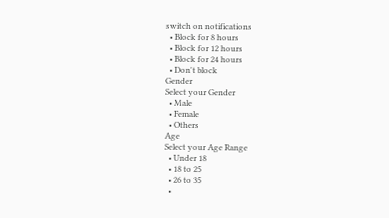switch on notifications
  • Block for 8 hours
  • Block for 12 hours
  • Block for 24 hours
  • Don't block
Gender
Select your Gender
  • Male
  • Female
  • Others
Age
Select your Age Range
  • Under 18
  • 18 to 25
  • 26 to 35
  •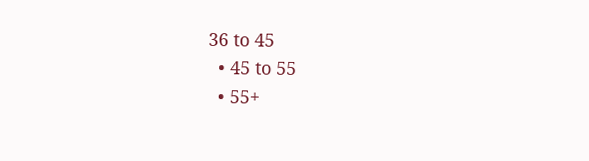36 to 45
  • 45 to 55
  • 55+